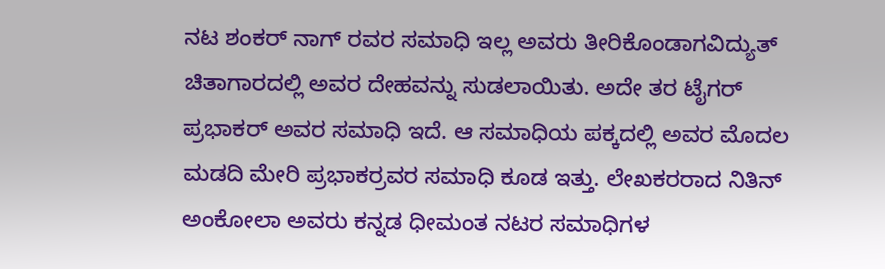ನಟ ಶಂಕರ್ ನಾಗ್ ರವರ ಸಮಾಧಿ ಇಲ್ಲ ಅವರು ತೀರಿಕೊಂಡಾಗವಿದ್ಯುತ್ ಚಿತಾಗಾರದಲ್ಲಿ ಅವರ ದೇಹವನ್ನು ಸುಡಲಾಯಿತು. ಅದೇ ತರ ಟೈಗರ್ ಪ್ರಭಾಕರ್ ಅವರ ಸಮಾಧಿ ಇದೆ. ಆ ಸಮಾಧಿಯ ಪಕ್ಕದಲ್ಲಿ ಅವರ ಮೊದಲ ಮಡದಿ ಮೇರಿ ಪ್ರಭಾಕರ್ರವರ ಸಮಾಧಿ ಕೂಡ ಇತ್ತು. ಲೇಖಕರರಾದ ನಿತಿನ್ ಅಂಕೋಲಾ ಅವರು ಕನ್ನಡ ಧೀಮಂತ ನಟರ ಸಮಾಧಿಗಳ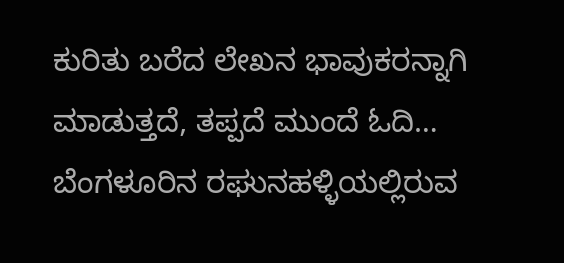ಕುರಿತು ಬರೆದ ಲೇಖನ ಭಾವುಕರನ್ನಾಗಿ ಮಾಡುತ್ತದೆ, ತಪ್ಪದೆ ಮುಂದೆ ಓದಿ…
ಬೆಂಗಳೂರಿನ ರಘುನಹಳ್ಳಿಯಲ್ಲಿರುವ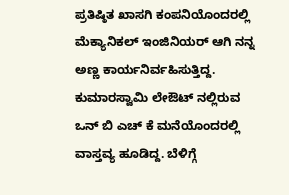ಪ್ರತಿಷ್ಠಿತ ಖಾಸಗಿ ಕಂಪನಿಯೊಂದರಲ್ಲಿ ಮೆಕ್ಯಾನಿಕಲ್ ಇಂಜಿನಿಯರ್ ಆಗಿ ನನ್ನ ಅಣ್ಣ ಕಾರ್ಯನಿರ್ವಹಿಸುತ್ತಿದ್ದ. ಕುಮಾರಸ್ವಾಮಿ ಲೇಔಟ್ ನಲ್ಲಿರುವ ಒನ್ ಬಿ ಎಚ್ ಕೆ ಮನೆಯೊಂದರಲ್ಲಿ ವಾಸ್ತವ್ಯ ಹೂಡಿದ್ದ. ಬೆಳಿಗ್ಗೆ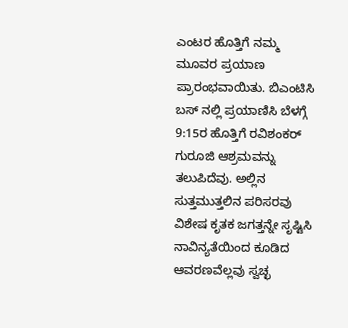ಎಂಟರ ಹೊತ್ತಿಗೆ ನಮ್ಮ ಮೂವರ ಪ್ರಯಾಣ ಪ್ರಾರಂಭವಾಯಿತು. ಬಿಎಂಟಿಸಿ ಬಸ್ ನಲ್ಲಿ ಪ್ರಯಾಣಿಸಿ ಬೆಳಗ್ಗೆ 9:15ರ ಹೊತ್ತಿಗೆ ರವಿಶಂಕರ್ ಗುರೂಜಿ ಆಶ್ರಮವನ್ನು ತಲುಪಿದೆವು. ಅಲ್ಲಿನ ಸುತ್ತಮುತ್ತಲಿನ ಪರಿಸರವು ವಿಶೇಷ ಕೃತಕ ಜಗತ್ತನ್ನೇ ಸೃಷ್ಟಿಸಿ ನಾವಿನ್ಯತೆಯಿಂದ ಕೂಡಿದ ಆವರಣವೆಲ್ಲವು ಸ್ವಚ್ಛ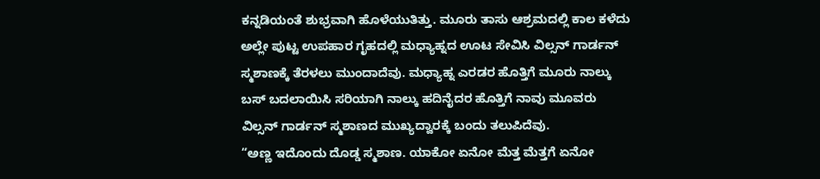ಕನ್ನಡಿಯಂತೆ ಶುಭ್ರವಾಗಿ ಹೊಳೆಯುತಿತ್ತು. ಮೂರು ತಾಸು ಆಶ್ರಮದಲ್ಲಿ ಕಾಲ ಕಳೆದು ಅಲ್ಲೇ ಪುಟ್ಟ ಉಪಹಾರ ಗೃಹದಲ್ಲಿ ಮಧ್ಯಾಹ್ನದ ಊಟ ಸೇವಿಸಿ ವಿಲ್ಸನ್ ಗಾರ್ಡನ್ ಸ್ಮಶಾಣಕ್ಕೆ ತೆರಳಲು ಮುಂದಾದೆವು. ಮಧ್ಯಾಹ್ನ ಎರಡರ ಹೊತ್ತಿಗೆ ಮೂರು ನಾಲ್ಕು ಬಸ್ ಬದಲಾಯಿಸಿ ಸರಿಯಾಗಿ ನಾಲ್ಕು ಹದಿನೈದರ ಹೊತ್ತಿಗೆ ನಾವು ಮೂವರು ವಿಲ್ಸನ್ ಗಾರ್ಡನ್ ಸ್ಮಶಾಣದ ಮುಖ್ಯದ್ವಾರಕ್ಕೆ ಬಂದು ತಲುಪಿದೆವು.
“ಅಣ್ಣ ಇದೊಂದು ದೊಡ್ಡ ಸ್ಮಶಾಣ. ಯಾಕೋ ಏನೋ ಮೆತ್ತ ಮೆತ್ತಗೆ ಏನೋ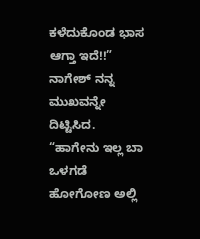ಕಳೆದುಕೊಂಡ ಭಾಸ ಆಗ್ತಾ ಇದೆ!!”
ನಾಗೇಶ್ ನನ್ನ ಮುಖವನ್ನೇ ದಿಟ್ಟಿಸಿದ.
“ಹಾಗೇನು ಇಲ್ಲ ಬಾ ಒಳಗಡೆ ಹೋಗೋಣ ಅಲ್ಲಿ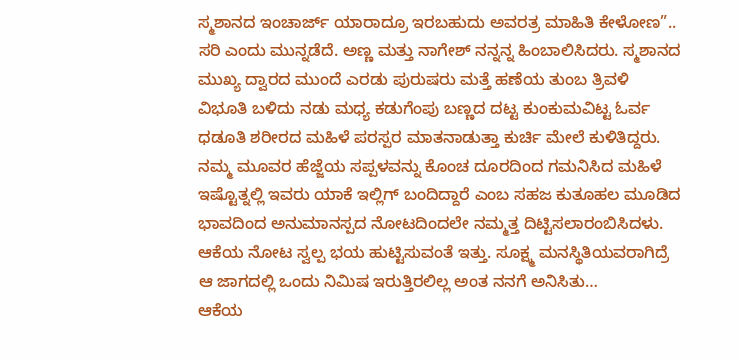ಸ್ಮಶಾನದ ಇಂಚಾರ್ಜ್ ಯಾರಾದ್ರೂ ಇರಬಹುದು ಅವರತ್ರ ಮಾಹಿತಿ ಕೇಳೋಣ”..
ಸರಿ ಎಂದು ಮುನ್ನಡೆದೆ. ಅಣ್ಣ ಮತ್ತು ನಾಗೇಶ್ ನನ್ನನ್ನ ಹಿಂಬಾಲಿಸಿದರು. ಸ್ಮಶಾನದ ಮುಖ್ಯ ದ್ವಾರದ ಮುಂದೆ ಎರಡು ಪುರುಷರು ಮತ್ತೆ ಹಣೆಯ ತುಂಬ ತ್ರಿವಳಿ ವಿಭೂತಿ ಬಳಿದು ನಡು ಮಧ್ಯ ಕಡುಗೆಂಪು ಬಣ್ಣದ ದಟ್ಟ ಕುಂಕುಮವಿಟ್ಟ ಓರ್ವ ಧಡೂತಿ ಶರೀರದ ಮಹಿಳೆ ಪರಸ್ಪರ ಮಾತನಾಡುತ್ತಾ ಕುರ್ಚಿ ಮೇಲೆ ಕುಳಿತಿದ್ದರು. ನಮ್ಮ ಮೂವರ ಹೆಜ್ಜೆಯ ಸಪ್ಪಳವನ್ನು ಕೊಂಚ ದೂರದಿಂದ ಗಮನಿಸಿದ ಮಹಿಳೆ ಇಷ್ಟೊತ್ನಲ್ಲಿ ಇವರು ಯಾಕೆ ಇಲ್ಲಿಗ್ ಬಂದಿದ್ದಾರೆ ಎಂಬ ಸಹಜ ಕುತೂಹಲ ಮೂಡಿದ ಭಾವದಿಂದ ಅನುಮಾನಸ್ಪದ ನೋಟದಿಂದಲೇ ನಮ್ಮತ್ತ ದಿಟ್ಟಿಸಲಾರಂಬಿಸಿದಳು. ಆಕೆಯ ನೋಟ ಸ್ವಲ್ಪ ಭಯ ಹುಟ್ಟಿಸುವಂತೆ ಇತ್ತು. ಸೂಕ್ಷ್ಮ ಮನಸ್ಥಿತಿಯವರಾಗಿದ್ರೆ ಆ ಜಾಗದಲ್ಲಿ ಒಂದು ನಿಮಿಷ ಇರುತ್ತಿರಲಿಲ್ಲ ಅಂತ ನನಗೆ ಅನಿಸಿತು…
ಆಕೆಯ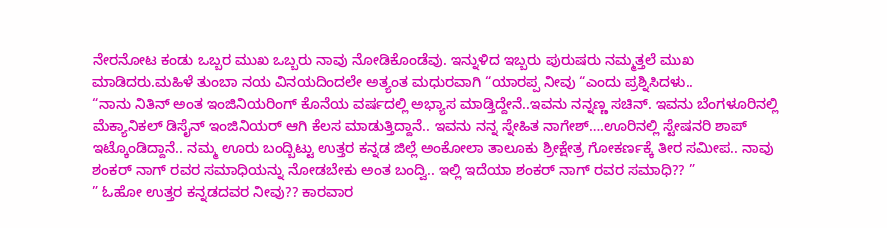ನೇರನೋಟ ಕಂಡು ಒಬ್ಬರ ಮುಖ ಒಬ್ಬರು ನಾವು ನೋಡಿಕೊಂಡೆವು. ಇನ್ನುಳಿದ ಇಬ್ಬರು ಪುರುಷರು ನಮ್ಮತ್ತಲೆ ಮುಖ ಮಾಡಿದರು.ಮಹಿಳೆ ತುಂಬಾ ನಯ ವಿನಯದಿಂದಲೇ ಅತ್ಯಂತ ಮಧುರವಾಗಿ “ಯಾರಪ್ಪ ನೀವು “ಎಂದು ಪ್ರಶ್ನಿಸಿದಳು..
“ನಾನು ನಿತಿನ್ ಅಂತ ಇಂಜಿನಿಯರಿಂಗ್ ಕೊನೆಯ ವರ್ಷದಲ್ಲಿ ಅಭ್ಯಾಸ ಮಾಡ್ತಿದ್ದೇನೆ..ಇವನು ನನ್ನಣ್ಣ ಸಚಿನ್. ಇವನು ಬೆಂಗಳೂರಿನಲ್ಲಿ ಮೆಕ್ಯಾನಿಕಲ್ ಡಿಸೈನ್ ಇಂಜಿನಿಯರ್ ಆಗಿ ಕೆಲಸ ಮಾಡುತ್ತಿದ್ದಾನೆ.. ಇವನು ನನ್ನ ಸ್ನೇಹಿತ ನಾಗೇಶ್….ಊರಿನಲ್ಲಿ ಸ್ಟೇಷನರಿ ಶಾಪ್ ಇಟ್ಕೊಂಡಿದ್ದಾನೆ.. ನಮ್ಮ ಊರು ಬಂದ್ಬಿಟ್ಟು ಉತ್ತರ ಕನ್ನಡ ಜಿಲ್ಲೆ ಅಂಕೋಲಾ ತಾಲೂಕು ಶ್ರೀಕ್ಷೇತ್ರ ಗೋಕರ್ಣಕ್ಕೆ ತೀರ ಸಮೀಪ.. ನಾವು ಶಂಕರ್ ನಾಗ್ ರವರ ಸಮಾಧಿಯನ್ನು ನೋಡಬೇಕು ಅಂತ ಬಂದ್ವಿ.. ಇಲ್ಲಿ ಇದೆಯಾ ಶಂಕರ್ ನಾಗ್ ರವರ ಸಮಾಧಿ?? ”
” ಓಹೋ ಉತ್ತರ ಕನ್ನಡದವರ ನೀವು?? ಕಾರವಾರ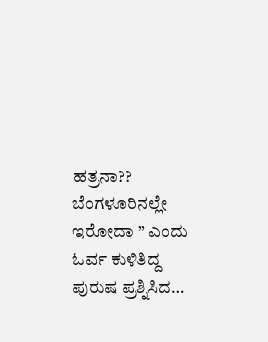ಹತ್ರನಾ?? ಬೆಂಗಳೂರಿನಲ್ಲೇ ಇರೋದಾ ” ಎಂದು ಓರ್ವ ಕುಳಿತಿದ್ದ ಪುರುಷ ಪ್ರಶ್ನಿಸಿದ…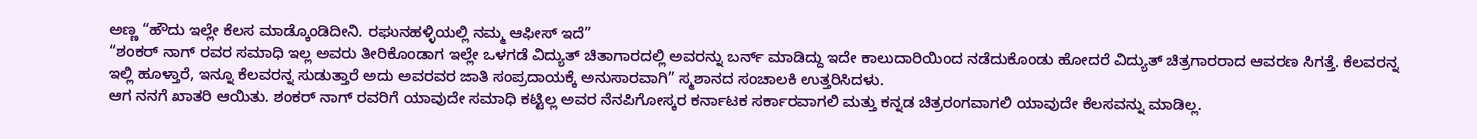ಅಣ್ಣ “ಹೌದು ಇಲ್ಲೇ ಕೆಲಸ ಮಾಡ್ಕೊಂಡಿದೀನಿ. ರಘುನಹಳ್ಳಿಯಲ್ಲಿ ನಮ್ಮ ಆಫೀಸ್ ಇದೆ”
“ಶಂಕರ್ ನಾಗ್ ರವರ ಸಮಾಧಿ ಇಲ್ಲ ಅವರು ತೀರಿಕೊಂಡಾಗ ಇಲ್ಲೇ ಒಳಗಡೆ ವಿದ್ಯುತ್ ಚಿತಾಗಾರದಲ್ಲಿ ಅವರನ್ನು ಬರ್ನ್ ಮಾಡಿದ್ದು ಇದೇ ಕಾಲುದಾರಿಯಿಂದ ನಡೆದುಕೊಂಡು ಹೋದರೆ ವಿದ್ಯುತ್ ಚಿತ್ರಗಾರರಾದ ಆವರಣ ಸಿಗತ್ತೆ. ಕೆಲವರನ್ನ ಇಲ್ಲಿ ಹೂಳ್ತಾರೆ, ಇನ್ನೂ ಕೆಲವರನ್ನ ಸುಡುತ್ತಾರೆ ಅದು ಅವರವರ ಜಾತಿ ಸಂಪ್ರದಾಯಕ್ಕೆ ಅನುಸಾರವಾಗಿ” ಸ್ಮಶಾನದ ಸಂಚಾಲಕಿ ಉತ್ತರಿಸಿದಳು.
ಆಗ ನನಗೆ ಖಾತರಿ ಆಯಿತು. ಶಂಕರ್ ನಾಗ್ ರವರಿಗೆ ಯಾವುದೇ ಸಮಾಧಿ ಕಟ್ಟಿಲ್ಲ ಅವರ ನೆನಪಿಗೋಸ್ಕರ ಕರ್ನಾಟಕ ಸರ್ಕಾರವಾಗಲಿ ಮತ್ತು ಕನ್ನಡ ಚಿತ್ರರಂಗವಾಗಲಿ ಯಾವುದೇ ಕೆಲಸವನ್ನು ಮಾಡಿಲ್ಲ.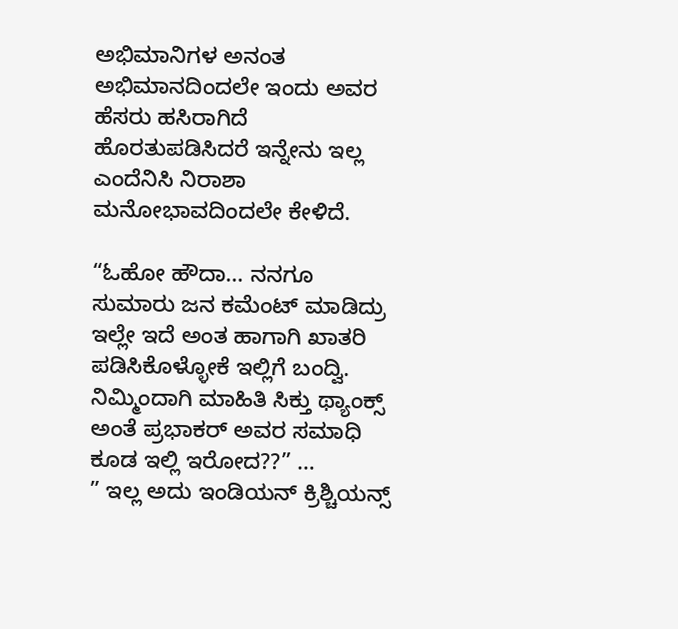ಅಭಿಮಾನಿಗಳ ಅನಂತ ಅಭಿಮಾನದಿಂದಲೇ ಇಂದು ಅವರ ಹೆಸರು ಹಸಿರಾಗಿದೆ ಹೊರತುಪಡಿಸಿದರೆ ಇನ್ನೇನು ಇಲ್ಲ ಎಂದೆನಿಸಿ ನಿರಾಶಾ ಮನೋಭಾವದಿಂದಲೇ ಕೇಳಿದೆ.

“ಓಹೋ ಹೌದಾ… ನನಗೂ ಸುಮಾರು ಜನ ಕಮೆಂಟ್ ಮಾಡಿದ್ರು ಇಲ್ಲೇ ಇದೆ ಅಂತ ಹಾಗಾಗಿ ಖಾತರಿ ಪಡಿಸಿಕೊಳ್ಳೋಕೆ ಇಲ್ಲಿಗೆ ಬಂದ್ವಿ. ನಿಮ್ಮಿಂದಾಗಿ ಮಾಹಿತಿ ಸಿಕ್ತು ಥ್ಯಾಂಕ್ಸ್ ಅಂತೆ ಪ್ರಭಾಕರ್ ಅವರ ಸಮಾಧಿ ಕೂಡ ಇಲ್ಲಿ ಇರೋದ??” …
” ಇಲ್ಲ ಅದು ಇಂಡಿಯನ್ ಕ್ರಿಶ್ಚಿಯನ್ಸ್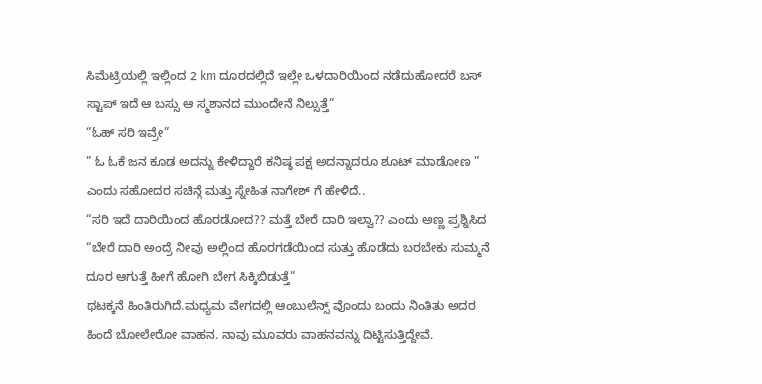ಸಿಮೆಟ್ರಿಯಲ್ಲಿ ಇಲ್ಲಿಂದ 2 km ದೂರದಲ್ಲಿದೆ ಇಲ್ಲೇ ಒಳದಾರಿಯಿಂದ ನಡೆದುಹೋದರೆ ಬಸ್ ಸ್ಟಾಪ್ ಇದೆ ಆ ಬಸ್ಸು ಆ ಸ್ಮಶಾನದ ಮುಂದೇನೆ ನಿಲ್ಸುತ್ತೆ”
“ಓಹ್ ಸರಿ ಇವ್ರೇ”
” ಓ ಓಕೆ ಜನ ಕೂಡ ಅದನ್ನು ಕೇಳಿದ್ದಾರೆ ಕನಿಷ್ಠ ಪಕ್ಷ ಅದನ್ನಾದರೂ ಶೂಟ್ ಮಾಡೋಣ ” ಎಂದು ಸಹೋದರ ಸಚಿನ್ಗೆ ಮತ್ತು ಸ್ನೇಹಿತ ನಾಗೇಶ್ ಗೆ ಹೇಳಿದೆ..
“ಸರಿ ಇದೆ ದಾರಿಯಿಂದ ಹೊರಡೋದ?? ಮತ್ತೆ ಬೇರೆ ದಾರಿ ಇಲ್ವಾ?? ಎಂದು ಅಣ್ಣ ಪ್ರಶ್ನಿಸಿದ
“ಬೇರೆ ದಾರಿ ಅಂದ್ರೆ ನೀವು ಅಲ್ಲಿಂದ ಹೊರಗಡೆಯಿಂದ ಸುತ್ತು ಹೊಡೆದು ಬರಬೇಕು ಸುಮ್ಮನೆ ದೂರ ಆಗುತ್ತೆ ಹೀಗೆ ಹೋಗಿ ಬೇಗ ಸಿಕ್ಕಿಬಿಡುತ್ತೆ”
ಥಟಕ್ಕನೆ ಹಿಂತಿರುಗಿದೆ.ಮಧ್ಯಮ ವೇಗದಲ್ಲಿ ಆಂಬುಲೆನ್ಸ್ ವೊಂದು ಬಂದು ನಿಂತಿತು ಅದರ ಹಿಂದೆ ಬೋಲೇರೋ ವಾಹನ. ನಾವು ಮೂವರು ವಾಹನವನ್ನು ದಿಟ್ಟಿಸುತ್ತಿದ್ದೇವೆ.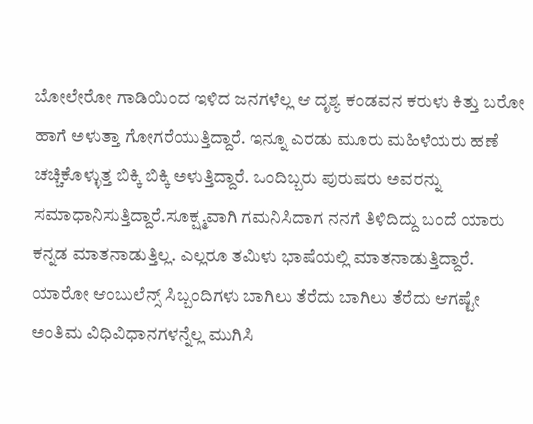ಬೋಲೇರೋ ಗಾಡಿಯಿಂದ ಇಳಿದ ಜನಗಳೆಲ್ಲ ಆ ದೃಶ್ಯ ಕಂಡವನ ಕರುಳು ಕಿತ್ತು ಬರೋ ಹಾಗೆ ಅಳುತ್ತಾ ಗೋಗರೆಯುತ್ತಿದ್ದಾರೆ. ಇನ್ನೂ ಎರಡು ಮೂರು ಮಹಿಳೆಯರು ಹಣೆ ಚಚ್ಚಿಕೊಳ್ಳುತ್ತ ಬಿಕ್ಕಿ ಬಿಕ್ಕಿ ಅಳುತ್ತಿದ್ದಾರೆ. ಒಂದಿಬ್ಬರು ಪುರುಷರು ಅವರನ್ನು ಸಮಾಧಾನಿಸುತ್ತಿದ್ದಾರೆ.ಸೂಕ್ಷ್ಮವಾಗಿ ಗಮನಿಸಿದಾಗ ನನಗೆ ತಿಳಿದಿದ್ದು ಬಂದೆ ಯಾರು ಕನ್ನಡ ಮಾತನಾಡುತ್ತಿಲ್ಲ. ಎಲ್ಲರೂ ತಮಿಳು ಭಾಷೆಯಲ್ಲಿ ಮಾತನಾಡುತ್ತಿದ್ದಾರೆ. ಯಾರೋ ಆಂಬುಲೆನ್ಸ್ ಸಿಬ್ಬಂದಿಗಳು ಬಾಗಿಲು ತೆರೆದು ಬಾಗಿಲು ತೆರೆದು ಆಗಷ್ಟೇ ಅಂತಿಮ ವಿಧಿವಿಧಾನಗಳನ್ನೆಲ್ಲ ಮುಗಿಸಿ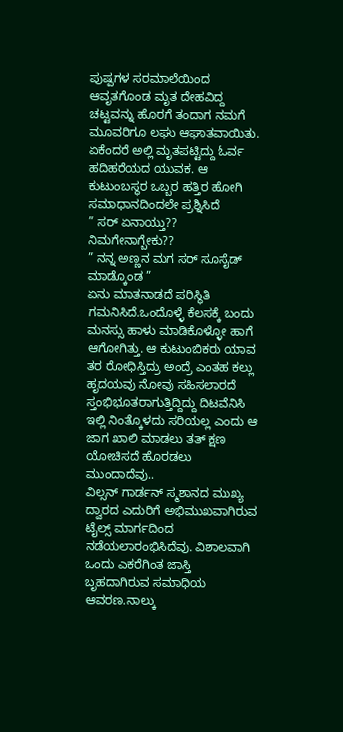ಪುಷ್ಪಗಳ ಸರಮಾಲೆಯಿಂದ ಆವೃತಗೊಂಡ ಮೃತ ದೇಹವಿದ್ದ ಚಟ್ಟವನ್ನು ಹೊರಗೆ ತಂದಾಗ ನಮಗೆ ಮೂವರಿಗೂ ಲಘು ಆಘಾತವಾಯಿತು. ಏಕೆಂದರೆ ಅಲ್ಲಿ ಮೃತಪಟ್ಟಿದ್ದು ಓರ್ವ ಹದಿಹರೆಯದ ಯುವಕ. ಆ ಕುಟುಂಬಸ್ಥರ ಒಬ್ಬರ ಹತ್ತಿರ ಹೋಗಿ ಸಮಾಧಾನದಿಂದಲೇ ಪ್ರಶ್ನಿಸಿದೆ
” ಸರ್ ಏನಾಯ್ತು?? ನಿಮಗೇನಾಗ್ಬೇಕು??
” ನನ್ನ ಅಣ್ಣನ ಮಗ ಸರ್ ಸೂಸೈಡ್ ಮಾಡ್ಕೊಂಡ ”
ಏನು ಮಾತನಾಡದೆ ಪರಿಸ್ಥಿತಿ ಗಮನಿಸಿದೆ.ಒಂದೊಳ್ಳೆ ಕೆಲಸಕ್ಕೆ ಬಂದು ಮನಸ್ಸು ಹಾಳು ಮಾಡಿಕೊಳ್ಳೋ ಹಾಗೆ ಆಗೋಗಿತ್ತು. ಆ ಕುಟುಂಬಿಕರು ಯಾವ ತರ ರೋಧಿಸ್ತಿದ್ರು ಅಂದ್ರೆ ಎಂತಹ ಕಲ್ಲು ಹೃದಯವು ನೋವು ಸಹಿಸಲಾರದೆ ಸ್ತಂಭಿಭೂತರಾಗುತ್ತಿದ್ದಿದ್ದು ದಿಟವೆನಿಸಿ ಇಲ್ಲಿ ನಿಂತ್ಕೊಳದು ಸರಿಯಲ್ಲ ಎಂದು ಆ ಜಾಗ ಖಾಲಿ ಮಾಡಲು ತತ್ ಕ್ಷಣ ಯೋಚಿಸದೆ ಹೊರಡಲು ಮುಂದಾದೆವು..
ವಿಲ್ಸನ್ ಗಾರ್ಡನ್ ಸ್ಮಶಾನದ ಮುಖ್ಯ ದ್ವಾರದ ಎದುರಿಗೆ ಅಭಿಮುಖವಾಗಿರುವ ಟೈಲ್ಸ್ ಮಾರ್ಗದಿಂದ ನಡೆಯಲಾರಂಭಿಸಿದೆವು. ವಿಶಾಲವಾಗಿ ಒಂದು ಎಕರೆಗಿಂತ ಜಾಸ್ತಿ ಬೃಹದಾಗಿರುವ ಸಮಾಧಿಯ ಆವರಣ.ನಾಲ್ಕು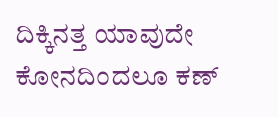ದಿಕ್ಕಿನತ್ತ ಯಾವುದೇ ಕೋನದಿಂದಲೂ ಕಣ್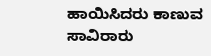ಹಾಯಿಸಿದರು ಕಾಣುವ ಸಾವಿರಾರು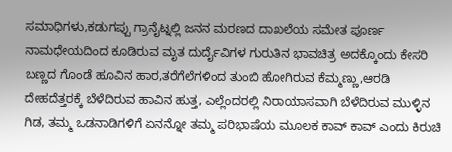ಸಮಾಧಿಗಳು,ಕಡುಗಪ್ಪು ಗ್ರಾನೈಟ್ನಲ್ಲಿ ಜನನ ಮರಣದ ದಾಖಲೆಯ ಸಮೇತ ಪೂರ್ಣ ನಾಮಧೇಯದಿಂದ ಕೂಡಿರುವ ಮೃತ ದುರ್ದೈವಿಗಳ ಗುರುತಿನ ಭಾವಚಿತ್ರ ಅದಕ್ಕೊಂದು ಕೇಸರಿ ಬಣ್ಣದ ಗೊಂಡೆ ಹೂವಿನ ಹಾರ,ತರೆಗೆಲೆಗಳಿಂದ ತುಂಬಿ ಹೋಗಿರುವ ಕೆಮ್ಮಣ್ಣು,ಆರಡಿ ದೇಹದೆತ್ತರಕ್ಕೆ ಬೆಳೆದಿರುವ ಹಾವಿನ ಹುತ್ತ, ಎಲ್ಲೆಂದರಲ್ಲಿ ನಿರಾಯಾಸವಾಗಿ ಬೆಳೆದಿರುವ ಮುಳ್ಳಿನ ಗಿಡ, ತಮ್ಮ ಒಡನಾಡಿಗಳಿಗೆ ಏನನ್ನೋ ತಮ್ಮ ಪರಿಭಾಷೆಯ ಮೂಲಕ ಕಾವ್ ಕಾವ್ ಎಂದು ಕಿರುಚಿ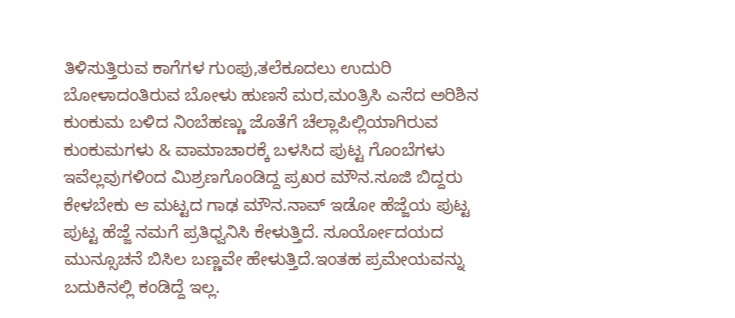ತಿಳಿಸುತ್ತಿರುವ ಕಾಗೆಗಳ ಗುಂಪು,ತಲೆಕೂದಲು ಉದುರಿ ಬೋಳಾದಂತಿರುವ ಬೋಳು ಹುಣಸೆ ಮರ,ಮಂತ್ರಿಸಿ ಎಸೆದ ಅರಿಶಿನ ಕುಂಕುಮ ಬಳಿದ ನಿಂಬೆಹಣ್ಣು ಜೊತೆಗೆ ಚೆಲ್ಲಾಪಿಲ್ಲಿಯಾಗಿರುವ ಕುಂಕುಮಗಳು & ವಾಮಾಚಾರಕ್ಕೆ ಬಳಸಿದ ಪುಟ್ಟ ಗೊಂಬೆಗಳು ಇವೆಲ್ಲವುಗಳಿಂದ ಮಿಶ್ರಣಗೊಂಡಿದ್ದ ಪ್ರಖರ ಮೌನ.ಸೂಜಿ ಬಿದ್ದರು ಕೇಳಬೇಕು ಆ ಮಟ್ಟದ ಗಾಢ ಮೌನ.ನಾವ್ ಇಡೋ ಹೆಜ್ಜೆಯ ಪುಟ್ಟ ಪುಟ್ಟ ಹೆಜ್ಜೆ ನಮಗೆ ಪ್ರತಿಧ್ವನಿಸಿ ಕೇಳುತ್ತಿದೆ. ಸೂರ್ಯೋದಯದ ಮುನ್ಸೂಚನೆ ಬಿಸಿಲ ಬಣ್ಣವೇ ಹೇಳುತ್ತಿದೆ.ಇಂತಹ ಪ್ರಮೇಯವನ್ನು ಬದುಕಿನಲ್ಲಿ ಕಂಡಿದ್ದೆ ಇಲ್ಲ.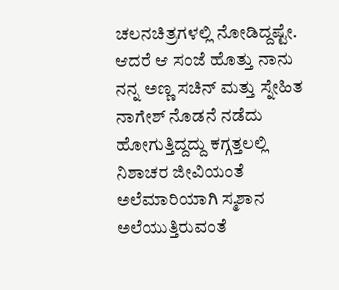ಚಲನಚಿತ್ರಗಳಲ್ಲಿ ನೋಡಿದ್ದಷ್ಟೇ. ಆದರೆ ಆ ಸಂಜೆ ಹೊತ್ತು ನಾನು ನನ್ನ ಅಣ್ಣ ಸಚಿನ್ ಮತ್ತು ಸ್ನೇಹಿತ ನಾಗೇಶ್ ನೊಡನೆ ನಡೆದು ಹೋಗುತ್ತಿದ್ದದ್ದು ಕಗ್ಗತ್ತಲಲ್ಲಿ ನಿಶಾಚರ ಜೀವಿಯಂತೆ ಅಲೆಮಾರಿಯಾಗಿ ಸ್ಮಶಾನ ಅಲೆಯುತ್ತಿರುವಂತೆ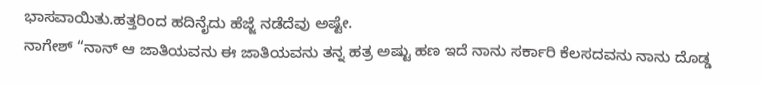ಭಾಸವಾಯಿತು.ಹತ್ತರಿಂದ ಹದಿನೈದು ಹೆಜ್ಜೆ ನಡೆದೆವು ಅಷ್ಟೇ.
ನಾಗೇಶ್ “ನಾನ್ ಆ ಜಾತಿಯವನು ಈ ಜಾತಿಯವನು ತನ್ನ ಹತ್ರ ಅಷ್ಟು ಹಣ ಇದೆ ನಾನು ಸರ್ಕಾರಿ ಕೆಲಸದವನು ನಾನು ದೊಡ್ಡ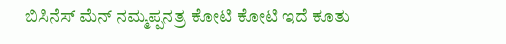ಬಿಸಿನೆಸ್ ಮೆನ್ ನಮ್ಮಪ್ಪನತ್ರ ಕೋಟಿ ಕೋಟಿ ಇದೆ ಕೂತು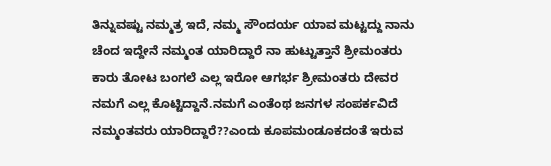ತಿನ್ನುವಷ್ಟು ನಮ್ಮತ್ರ ಇದೆ, ನಮ್ಮ ಸೌಂದರ್ಯ ಯಾವ ಮಟ್ಟದ್ದು ನಾನು ಚೆಂದ ಇದ್ದೇನೆ ನಮ್ಮಂತ ಯಾರಿದ್ದಾರೆ ನಾ ಹುಟ್ಟುತ್ತಾನೆ ಶ್ರೀಮಂತರು ಕಾರು ತೋಟ ಬಂಗಲೆ ಎಲ್ಲ ಇರೋ ಆಗರ್ಭ ಶ್ರೀಮಂತರು ದೇವರ ನಮಗೆ ಎಲ್ಲ ಕೊಟ್ಟಿದ್ದಾನೆ.ನಮಗೆ ಎಂತೆಂಥ ಜನಗಳ ಸಂಪರ್ಕವಿದೆ ನಮ್ಮಂತವರು ಯಾರಿದ್ದಾರೆ??ಎಂದು ಕೂಪಮಂಡೂಕದಂತೆ ಇರುವ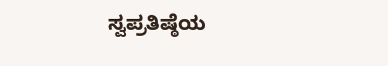ಸ್ವಪ್ರತಿಷ್ಠೆಯ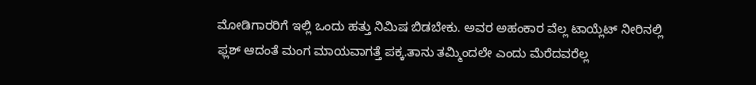ಮೋಡಿಗಾರರಿಗೆ ಇಲ್ಲಿ ಒಂದು ಹತ್ತು ನಿಮಿಷ ಬಿಡಬೇಕು. ಅವರ ಅಹಂಕಾರ ವೆಲ್ಲ ಟಾಯ್ಲೆಟ್ ನೀರಿನಲ್ಲಿ ಫ್ಲಶ್ ಆದಂತೆ ಮಂಗ ಮಾಯವಾಗತ್ತೆ ಪಕ್ಕ.ತಾನು ತಮ್ಮಿಂದಲೇ ಎಂದು ಮೆರೆದವರೆಲ್ಲ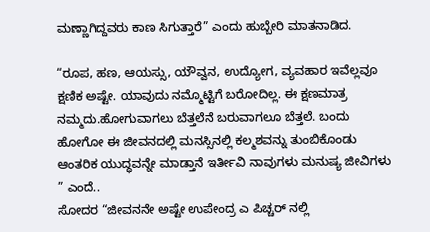ಮಣ್ಣಾಗಿದ್ದವರು ಕಾಣ ಸಿಗುತ್ತಾರೆ” ಎಂದು ಹುಬ್ಬೇರಿ ಮಾತನಾಡಿದ.

“ರೂಪ, ಹಣ, ಆಯಸ್ಸು, ಯೌವ್ವನ, ಉದ್ಯೋಗ, ವ್ಯವಹಾರ ಇವೆಲ್ಲವೂ ಕ್ಷಣಿಕ ಅಷ್ಟೇ. ಯಾವುದು ನಮ್ಮೊಟ್ಟಿಗೆ ಬರೋದಿಲ್ಲ. ಈ ಕ್ಷಣಮಾತ್ರ ನಮ್ಮದು.ಹೋಗುವಾಗಲು ಬೆತ್ತಲೆನೆ ಬರುವಾಗಲೂ ಬೆತ್ತಲೆ. ಬಂದು ಹೋಗೋ ಈ ಜೀವನದಲ್ಲಿ ಮನಸ್ಸಿನಲ್ಲಿ ಕಲ್ಮಶವನ್ನು ತುಂಬಿಕೊಂಡು ಆಂತರಿಕ ಯುದ್ಧವನ್ನೇ ಮಾಡ್ತಾನೆ ಇರ್ತೀವಿ ನಾವುಗಳು ಮನುಷ್ಯ ಜೀವಿಗಳು ” ಎಂದೆ..
ಸೋದರ “ಜೀವನನೇ ಅಷ್ಟೇ ಉಪೇಂದ್ರ ಎ ಪಿಚ್ಚರ್ ನಲ್ಲಿ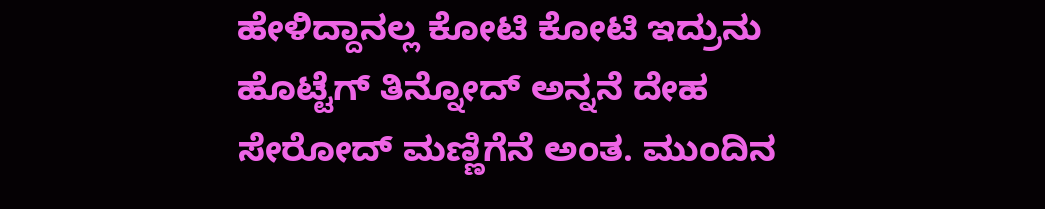ಹೇಳಿದ್ದಾನಲ್ಲ ಕೋಟಿ ಕೋಟಿ ಇದ್ರುನು ಹೊಟ್ಟೆಗ್ ತಿನ್ನೋದ್ ಅನ್ನನೆ ದೇಹ ಸೇರೋದ್ ಮಣ್ಣಿಗೆನೆ ಅಂತ. ಮುಂದಿನ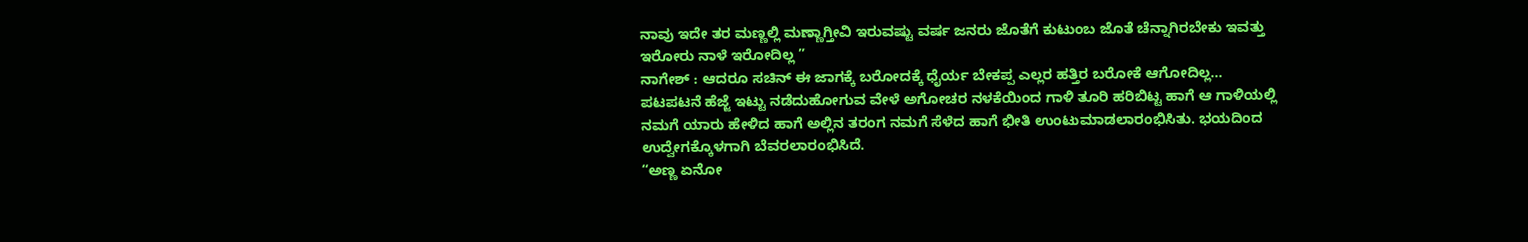ನಾವು ಇದೇ ತರ ಮಣ್ಣಲ್ಲಿ ಮಣ್ಣಾಗ್ತೀವಿ ಇರುವಷ್ಟು ವರ್ಷ ಜನರು ಜೊತೆಗೆ ಕುಟುಂಬ ಜೊತೆ ಚೆನ್ನಾಗಿರಬೇಕು ಇವತ್ತು ಇರೋರು ನಾಳೆ ಇರೋದಿಲ್ಲ ”
ನಾಗೇಶ್ : ಆದರೂ ಸಚಿನ್ ಈ ಜಾಗಕ್ಕೆ ಬರೋದಕ್ಕೆ ಧೈರ್ಯ ಬೇಕಪ್ಪ ಎಲ್ಲರ ಹತ್ತಿರ ಬರೋಕೆ ಆಗೋದಿಲ್ಲ…
ಪಟಪಟನೆ ಹೆಜ್ಜೆ ಇಟ್ಟು ನಡೆದುಹೋಗುವ ವೇಳೆ ಅಗೋಚರ ನಳಕೆಯಿಂದ ಗಾಳಿ ತೂರಿ ಹರಿಬಿಟ್ಟ ಹಾಗೆ ಆ ಗಾಳಿಯಲ್ಲಿ ನಮಗೆ ಯಾರು ಹೇಳಿದ ಹಾಗೆ ಅಲ್ಲಿನ ತರಂಗ ನಮಗೆ ಸೆಳೆದ ಹಾಗೆ ಭೀತಿ ಉಂಟುಮಾಡಲಾರಂಭಿಸಿತು. ಭಯದಿಂದ ಉದ್ವೇಗಕ್ಕೊಳಗಾಗಿ ಬೆವರಲಾರಂಭಿಸಿದೆ.
“ಅಣ್ಣ ಏನೋ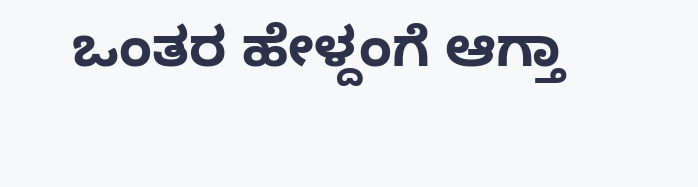ಒಂತರ ಹೇಳ್ದಂಗೆ ಆಗ್ತಾ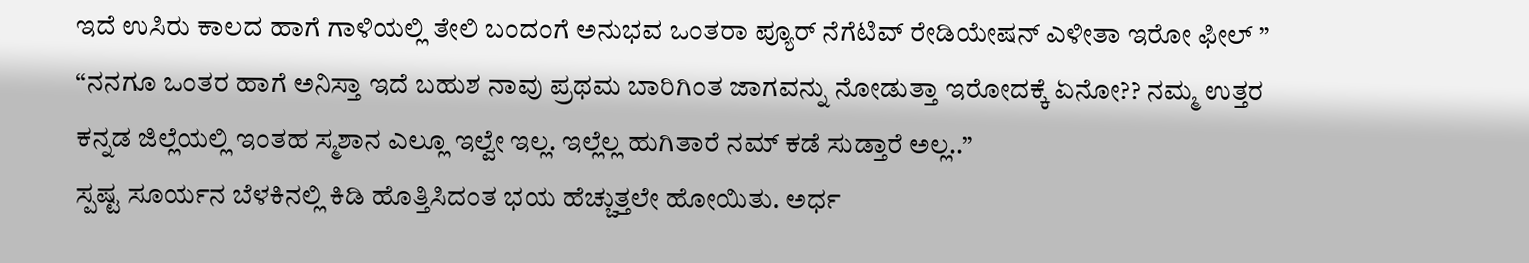ಇದೆ ಉಸಿರು ಕಾಲದ ಹಾಗೆ ಗಾಳಿಯಲ್ಲಿ ತೇಲಿ ಬಂದಂಗೆ ಅನುಭವ ಒಂತರಾ ಪ್ಯೂರ್ ನೆಗೆಟಿವ್ ರೇಡಿಯೇಷನ್ ಎಳೀತಾ ಇರೋ ಫೀಲ್ ”
“ನನಗೂ ಒಂತರ ಹಾಗೆ ಅನಿಸ್ತಾ ಇದೆ ಬಹುಶ ನಾವು ಪ್ರಥಮ ಬಾರಿಗಿಂತ ಜಾಗವನ್ನು ನೋಡುತ್ತಾ ಇರೋದಕ್ಕೆ ಏನೋ?? ನಮ್ಮ ಉತ್ತರ ಕನ್ನಡ ಜಿಲ್ಲೆಯಲ್ಲಿ ಇಂತಹ ಸ್ಮಶಾನ ಎಲ್ಲೂ ಇಲ್ವೇ ಇಲ್ಲ. ಇಲ್ಲೆಲ್ಲ ಹುಗಿತಾರೆ ನಮ್ ಕಡೆ ಸುಡ್ತಾರೆ ಅಲ್ಲ..”
ಸ್ಪಷ್ಟ ಸೂರ್ಯನ ಬೆಳಕಿನಲ್ಲಿ ಕಿಡಿ ಹೊತ್ತಿಸಿದಂತ ಭಯ ಹೆಚ್ಚುತ್ತಲೇ ಹೋಯಿತು. ಅರ್ಧ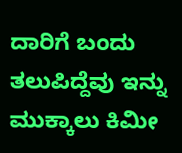ದಾರಿಗೆ ಬಂದು ತಲುಪಿದ್ದೆವು ಇನ್ನು ಮುಕ್ಕಾಲು ಕಿಮೀ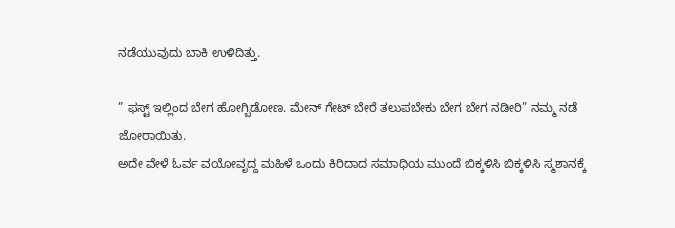ನಡೆಯುವುದು ಬಾಕಿ ಉಳಿದಿತ್ತು.

” ಫಸ್ಟ್ ಇಲ್ಲಿಂದ ಬೇಗ ಹೋಗ್ಬಿಡೋಣ. ಮೇನ್ ಗೇಟ್ ಬೇರೆ ತಲುಪಬೇಕು ಬೇಗ ಬೇಗ ನಡೀರಿ” ನಮ್ಮ ನಡೆ ಜೋರಾಯಿತು.
ಅದೇ ವೇಳೆ ಓರ್ವ ವಯೋವೃದ್ದ ಮಹಿಳೆ ಒಂದು ಕಿರಿದಾದ ಸಮಾಧಿಯ ಮುಂದೆ ಬಿಕ್ಕಳಿಸಿ ಬಿಕ್ಕಳಿಸಿ ಸ್ಮಶಾನಕ್ಕೆ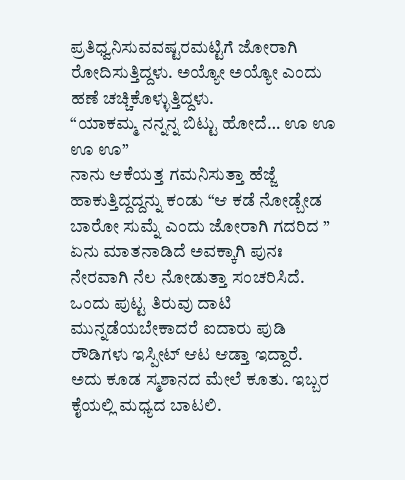ಪ್ರತಿಧ್ವನಿಸುವವಷ್ಟರಮಟ್ಟಿಗೆ ಜೋರಾಗಿ ರೋದಿಸುತ್ತಿದ್ದಳು. ಅಯ್ಯೋ ಅಯ್ಯೋ ಎಂದು ಹಣೆ ಚಚ್ಚಿಕೊಳ್ಳುತ್ತಿದ್ದಳು.
“ಯಾಕಮ್ಮ ನನ್ನನ್ನ ಬಿಟ್ಟು ಹೋದೆ… ಊ ಊ ಊ ಊ”
ನಾನು ಆಕೆಯತ್ತ ಗಮನಿಸುತ್ತಾ ಹೆಜ್ಜೆ ಹಾಕುತ್ತಿದ್ದದ್ದನ್ನು ಕಂಡು “ಆ ಕಡೆ ನೋಡ್ಬೇಡ ಬಾರೋ ಸುಮ್ನೆ ಎಂದು ಜೋರಾಗಿ ಗದರಿದ ”
ಏನು ಮಾತನಾಡಿದೆ ಅವಕ್ಕಾಗಿ ಪುನಃ ನೇರವಾಗಿ ನೆಲ ನೋಡುತ್ತಾ ಸಂಚರಿಸಿದೆ. ಒಂದು ಪುಟ್ಟ ತಿರುವು ದಾಟಿ ಮುನ್ನಡೆಯಬೇಕಾದರೆ ಐದಾರು ಪುಡಿ ರೌಡಿಗಳು ಇಸ್ಪೀಟ್ ಆಟ ಆಡ್ತಾ ಇದ್ದಾರೆ. ಅದು ಕೂಡ ಸ್ಮಶಾನದ ಮೇಲೆ ಕೂತು. ಇಬ್ಬರ ಕೈಯಲ್ಲಿ ಮಧ್ಯದ ಬಾಟಲಿ.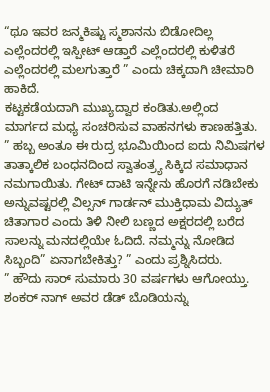“ಥೂ ಇವರ ಜನ್ಮಕಿಷ್ಟು ಸ್ಮಶಾನನು ಬಿಡೋದಿಲ್ಲ ಎಲ್ಲೆಂದರಲ್ಲಿ ಇಸ್ಪೀಟ್ ಆಡ್ತಾರೆ ಎಲ್ಲೆಂದರಲ್ಲಿ ಕುಳಿತರೆ ಎಲ್ಲೆಂದರಲ್ಲಿ ಮಲಗುತ್ತಾರೆ ” ಎಂದು ಚಿಕ್ಕದಾಗಿ ಚೀಮಾರಿ ಹಾಕಿದೆ.
ಕಟ್ಟಕಡೆಯದಾಗಿ ಮುಖ್ಯದ್ವಾರ ಕಂಡಿತು.ಅಲ್ಲಿಂದ ಮಾರ್ಗದ ಮಧ್ಯ ಸಂಚರಿಸುವ ವಾಹನಗಳು ಕಾಣಹತ್ತಿತು.
” ಹಬ್ಬ ಅಂತೂ ಈ ರುದ್ರ ಭೂಮಿಯಿಂದ ಐದು ನಿಮಿಷಗಳ ತಾತ್ಕಾಲಿಕ ಬಂಧನದಿಂದ ಸ್ವಾತಂತ್ರ್ಯ ಸಿಕ್ಕಿದ ಸಮಾಧಾನ ನಮಗಾಯಿತು. ಗೇಟ್ ದಾಟಿ ಇನ್ನೇನು ಹೊರಗೆ ನಡಿಬೇಕು ಅನ್ನುವಷ್ಟರಲ್ಲಿ ವಿಲ್ಸನ್ ಗಾರ್ಡನ್ ಮುಕ್ತಿಧಾಮ ವಿದ್ಯುತ್ ಚಿತಾಗಾರ ಎಂದು ತಿಳಿ ನೀಲಿ ಬಣ್ಣದ ಅಕ್ಷರದಲ್ಲಿ ಬರೆದ ಸಾಲನ್ನು ಮನದಲ್ಲಿಯೇ ಓದಿದೆ. ನಮ್ಮನ್ನು ನೋಡಿದ ಸಿಬ್ಬಂದಿ” ಏನಾಗಬೇಕಿತ್ತು? ” ಎಂದು ಪ್ರಶ್ನಿಸಿದರು.
” ಹೌದು ಸಾರ್ ಸುಮಾರು 30 ವರ್ಷಗಳು ಆಗೋಯ್ತು. ಶಂಕರ್ ನಾಗ್ ಅವರ ಡೆಡ್ ಬೊಡಿಯನ್ನು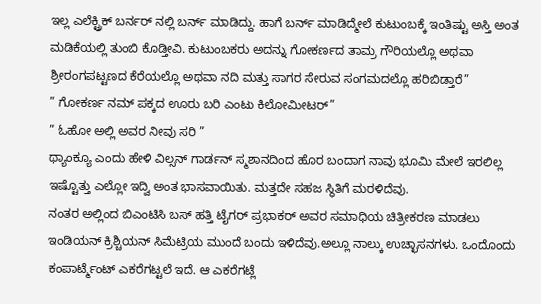ಇಲ್ಲ ಎಲೆಕ್ಟ್ರಿಕ್ ಬರ್ನರ್ ನಲ್ಲಿ ಬರ್ನ್ ಮಾಡಿದ್ದು. ಹಾಗೆ ಬರ್ನ್ ಮಾಡಿದ್ಮೇಲೆ ಕುಟುಂಬಕ್ಕೆ ಇಂತಿಷ್ಟು ಅಸ್ತಿ ಅಂತ ಮಡಿಕೆಯಲ್ಲಿ ತುಂಬಿ ಕೊಡ್ತೀವಿ. ಕುಟುಂಬಕರು ಅದನ್ನು ಗೋಕರ್ಣದ ತಾಮ್ರ ಗೌರಿಯಲ್ಲೊ ಅಥವಾ ಶ್ರೀರಂಗಪಟ್ಟಣದ ಕೆರೆಯಲ್ಲೊ ಅಥವಾ ನದಿ ಮತ್ತು ಸಾಗರ ಸೇರುವ ಸಂಗಮದಲ್ಲೊ ಹರಿಬಿಡ್ತಾರೆ”
” ಗೋಕರ್ಣ ನಮ್ ಪಕ್ಕದ ಊರು ಬರಿ ಎಂಟು ಕಿಲೋಮೀಟರ್”
” ಓಹೋ ಅಲ್ಲಿ ಅವರ ನೀವು ಸರಿ ”
ಥ್ಯಾಂಕ್ಯೂ ಎಂದು ಹೇಳಿ ವಿಲ್ಸನ್ ಗಾರ್ಡನ್ ಸ್ಮಶಾನದಿಂದ ಹೊರ ಬಂದಾಗ ನಾವು ಭೂಮಿ ಮೇಲೆ ಇರಲಿಲ್ಲ ಇಷ್ಟೊತ್ತು ಎಲ್ಲೋ ಇದ್ವಿ ಅಂತ ಭಾಸವಾಯಿತು. ಮತ್ತದೇ ಸಹಜ ಸ್ಥಿತಿಗೆ ಮರಳಿದೆವು.
ನಂತರ ಅಲ್ಲಿಂದ ಬಿಎಂಟಿಸಿ ಬಸ್ ಹತ್ತಿ ಟೈಗರ್ ಪ್ರಭಾಕರ್ ಅವರ ಸಮಾಧಿಯ ಚಿತ್ರೀಕರಣ ಮಾಡಲು ಇಂಡಿಯನ್ ಕ್ರಿಶ್ಚಿಯನ್ ಸಿಮೆಟ್ರಿಯ ಮುಂದೆ ಬಂದು ಇಳಿದೆವು.ಅಲ್ಲೂ ನಾಲ್ಕು ಉಚ್ಛಾಸನಗಳು. ಒಂದೊಂದು ಕಂಪಾರ್ಟ್ಮೆಂಟ್ ಎಕರೆಗಟ್ಟಲೆ ಇದೆ. ಆ ಎಕರೆಗಟ್ಲೆ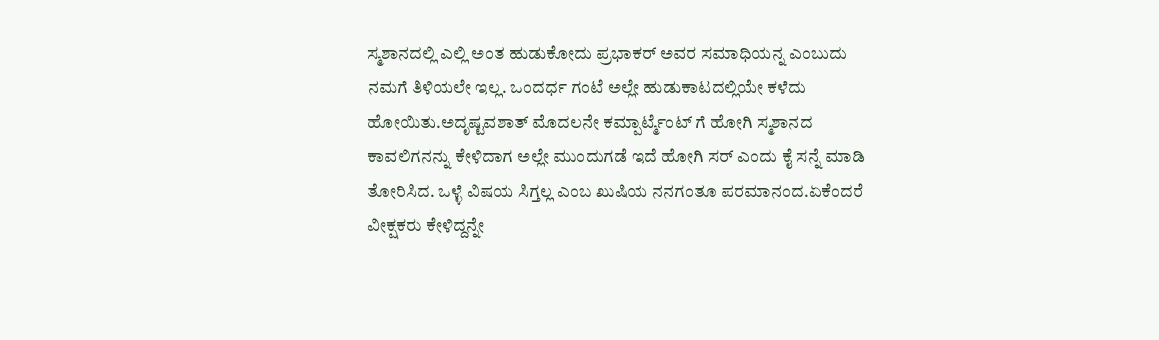ಸ್ಮಶಾನದಲ್ಲಿ ಎಲ್ಲಿ ಅಂತ ಹುಡುಕೋದು ಪ್ರಭಾಕರ್ ಅವರ ಸಮಾಧಿಯನ್ನ ಎಂಬುದು ನಮಗೆ ತಿಳಿಯಲೇ ಇಲ್ಲ. ಒಂದರ್ಧ ಗಂಟೆ ಅಲ್ಲೇ ಹುಡುಕಾಟದಲ್ಲಿಯೇ ಕಳೆದು ಹೋಯಿತು.ಅದೃಷ್ಟವಶಾತ್ ಮೊದಲನೇ ಕಮ್ಪಾರ್ಟ್ಮೆಂಟ್ ಗೆ ಹೋಗಿ ಸ್ಮಶಾನದ ಕಾವಲಿಗನನ್ನು ಕೇಳಿದಾಗ ಅಲ್ಲೇ ಮುಂದುಗಡೆ ಇದೆ ಹೋಗಿ ಸರ್ ಎಂದು ಕೈ ಸನ್ನೆ ಮಾಡಿ ತೋರಿಸಿದ. ಒಳ್ಳೆ ವಿಷಯ ಸಿಗ್ತಲ್ಲ ಎಂಬ ಖುಷಿಯ ನನಗಂತೂ ಪರಮಾನಂದ.ಏಕೆಂದರೆ ವೀಕ್ಷಕರು ಕೇಳಿದ್ದನ್ನೇ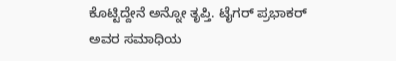ಕೊಟ್ಟಿದ್ದೇನೆ ಅನ್ನೋ ತೃಪ್ತಿ. ಟೈಗರ್ ಪ್ರಭಾಕರ್ ಅವರ ಸಮಾಧಿಯ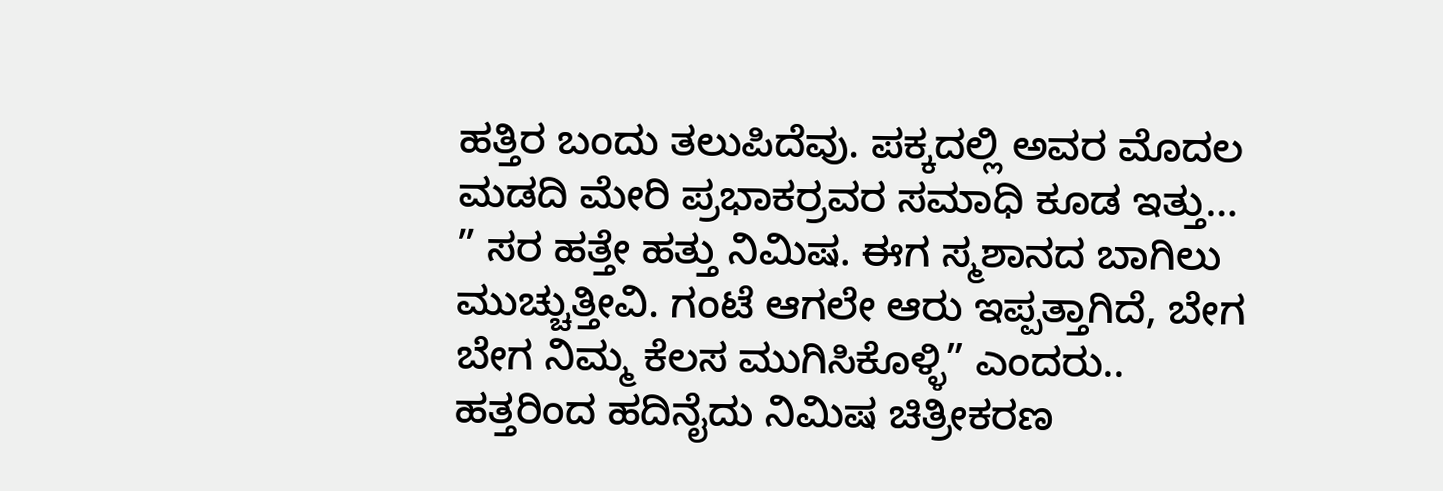ಹತ್ತಿರ ಬಂದು ತಲುಪಿದೆವು. ಪಕ್ಕದಲ್ಲಿ ಅವರ ಮೊದಲ ಮಡದಿ ಮೇರಿ ಪ್ರಭಾಕರ್ರವರ ಸಮಾಧಿ ಕೂಡ ಇತ್ತು…
” ಸರ ಹತ್ತೇ ಹತ್ತು ನಿಮಿಷ. ಈಗ ಸ್ಮಶಾನದ ಬಾಗಿಲು ಮುಚ್ಚುತ್ತೀವಿ. ಗಂಟೆ ಆಗಲೇ ಆರು ಇಪ್ಪತ್ತಾಗಿದೆ, ಬೇಗ ಬೇಗ ನಿಮ್ಮ ಕೆಲಸ ಮುಗಿಸಿಕೊಳ್ಳಿ” ಎಂದರು..
ಹತ್ತರಿಂದ ಹದಿನೈದು ನಿಮಿಷ ಚಿತ್ರೀಕರಣ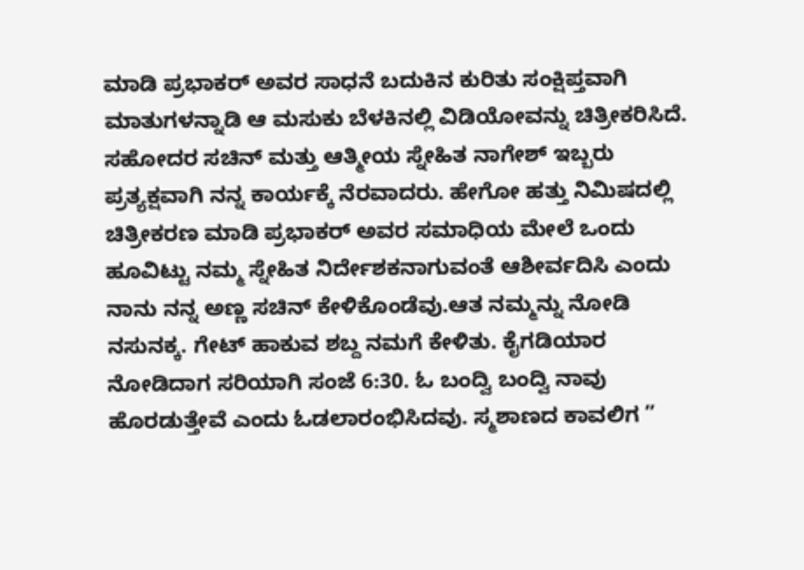ಮಾಡಿ ಪ್ರಭಾಕರ್ ಅವರ ಸಾಧನೆ ಬದುಕಿನ ಕುರಿತು ಸಂಕ್ಷಿಪ್ತವಾಗಿ ಮಾತುಗಳನ್ನಾಡಿ ಆ ಮಸುಕು ಬೆಳಕಿನಲ್ಲಿ ವಿಡಿಯೋವನ್ನು ಚಿತ್ರೀಕರಿಸಿದೆ. ಸಹೋದರ ಸಚಿನ್ ಮತ್ತು ಆತ್ಮೀಯ ಸ್ನೇಹಿತ ನಾಗೇಶ್ ಇಬ್ಬರು ಪ್ರತ್ಯಕ್ಷವಾಗಿ ನನ್ನ ಕಾರ್ಯಕ್ಕೆ ನೆರವಾದರು. ಹೇಗೋ ಹತ್ತು ನಿಮಿಷದಲ್ಲಿ ಚಿತ್ರೀಕರಣ ಮಾಡಿ ಪ್ರಭಾಕರ್ ಅವರ ಸಮಾಧಿಯ ಮೇಲೆ ಒಂದು ಹೂವಿಟ್ಟು ನಮ್ಮ ಸ್ನೇಹಿತ ನಿರ್ದೇಶಕನಾಗುವಂತೆ ಆಶೀರ್ವದಿಸಿ ಎಂದು ನಾನು ನನ್ನ ಅಣ್ಣ ಸಚಿನ್ ಕೇಳಿಕೊಂಡೆವು.ಆತ ನಮ್ಮನ್ನು ನೋಡಿ ನಸುನಕ್ಕ. ಗೇಟ್ ಹಾಕುವ ಶಬ್ದ ನಮಗೆ ಕೇಳಿತು. ಕೈಗಡಿಯಾರ ನೋಡಿದಾಗ ಸರಿಯಾಗಿ ಸಂಜೆ 6:30. ಓ ಬಂದ್ವಿ ಬಂದ್ವಿ ನಾವು ಹೊರಡುತ್ತೇವೆ ಎಂದು ಓಡಲಾರಂಭಿಸಿದವು. ಸ್ಮಶಾಣದ ಕಾವಲಿಗ ”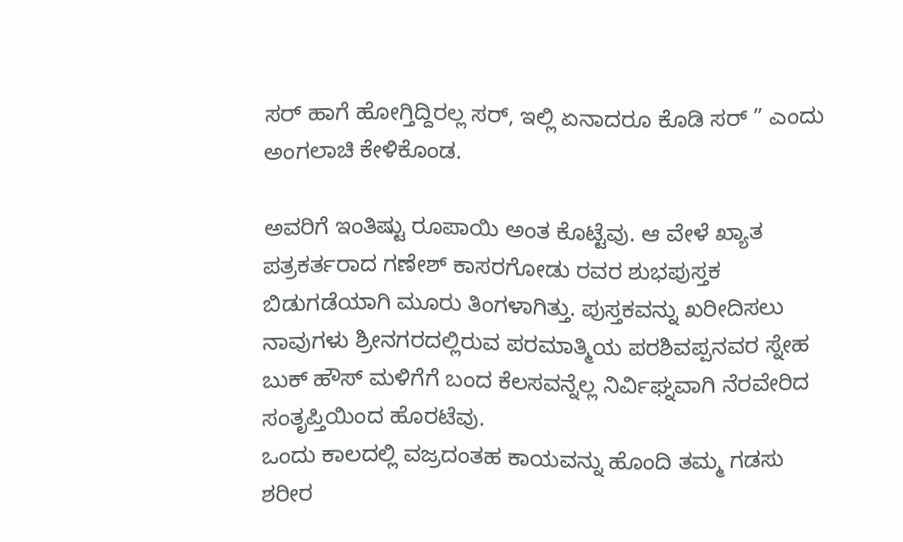ಸರ್ ಹಾಗೆ ಹೋಗ್ತಿದ್ದಿರಲ್ಲ ಸರ್, ಇಲ್ಲಿ ಏನಾದರೂ ಕೊಡಿ ಸರ್ ” ಎಂದು ಅಂಗಲಾಚಿ ಕೇಳಿಕೊಂಡ.

ಅವರಿಗೆ ಇಂತಿಷ್ಟು ರೂಪಾಯಿ ಅಂತ ಕೊಟ್ಟೆವು. ಆ ವೇಳೆ ಖ್ಯಾತ ಪತ್ರಕರ್ತರಾದ ಗಣೇಶ್ ಕಾಸರಗೋಡು ರವರ ಶುಭಪುಸ್ತಕ ಬಿಡುಗಡೆಯಾಗಿ ಮೂರು ತಿಂಗಳಾಗಿತ್ತು. ಪುಸ್ತಕವನ್ನು ಖರೀದಿಸಲು ನಾವುಗಳು ಶ್ರೀನಗರದಲ್ಲಿರುವ ಪರಮಾತ್ಮಿಯ ಪರಶಿವಪ್ಪನವರ ಸ್ನೇಹ ಬುಕ್ ಹೌಸ್ ಮಳಿಗೆಗೆ ಬಂದ ಕೆಲಸವನ್ನೆಲ್ಲ ನಿರ್ವಿಘ್ನವಾಗಿ ನೆರವೇರಿದ ಸಂತೃಪ್ತಿಯಿಂದ ಹೊರಟೆವು.
ಒಂದು ಕಾಲದಲ್ಲಿ ವಜ್ರದಂತಹ ಕಾಯವನ್ನು ಹೊಂದಿ ತಮ್ಮ ಗಡಸು ಶರೀರ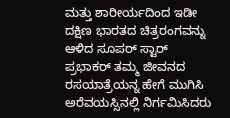ಮತ್ತು ಶಾರೀರ್ಯದಿಂದ ಇಡೀ ದಕ್ಷಿಣ ಭಾರತದ ಚಿತ್ರರಂಗವನ್ನು ಆಳಿದ ಸೂಪರ್ ಸ್ಟಾರ್ ಪ್ರಭಾಕರ್ ತಮ್ಮ ಜೀವನದ ರಸಯಾತ್ರೆಯನ್ನ ಹೇಗೆ ಮುಗಿಸಿ ಅರೆವಯಸ್ಸಿನಲ್ಲಿ ನಿರ್ಗಮಿಸಿದರು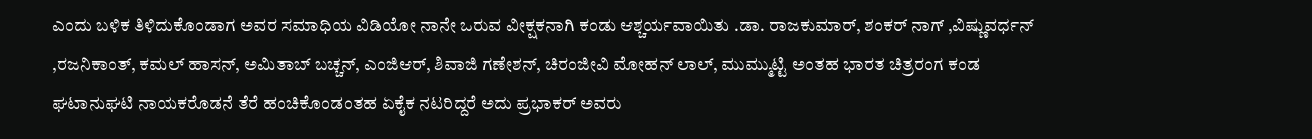ಎಂದು ಬಳಿಕ ತಿಳಿದುಕೊಂಡಾಗ ಅವರ ಸಮಾಧಿಯ ವಿಡಿಯೋ ನಾನೇ ಒರುವ ವೀಕ್ಷಕನಾಗಿ ಕಂಡು ಆಶ್ಚರ್ಯವಾಯಿತು .ಡಾ. ರಾಜಕುಮಾರ್, ಶಂಕರ್ ನಾಗ್ ,ವಿಷ್ಣುವರ್ಧನ್ ,ರಜನಿಕಾಂತ್, ಕಮಲ್ ಹಾಸನ್, ಅಮಿತಾಬ್ ಬಚ್ಚನ್, ಎಂಜಿಆರ್, ಶಿವಾಜಿ ಗಣೇಶನ್, ಚಿರಂಜೀವಿ ಮೋಹನ್ ಲಾಲ್, ಮುಮ್ಮುಟ್ಟಿ ಅಂತಹ ಭಾರತ ಚಿತ್ರರಂಗ ಕಂಡ ಘಟಾನುಘಟಿ ನಾಯಕರೊಡನೆ ತೆರೆ ಹಂಚಿಕೊಂಡಂತಹ ಏಕೈಕ ನಟರಿದ್ದರೆ ಅದು ಪ್ರಭಾಕರ್ ಅವರು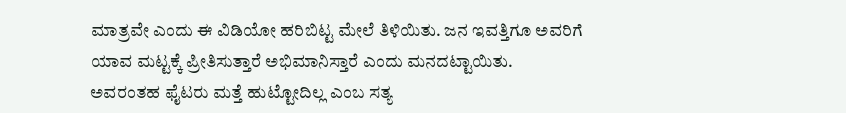ಮಾತ್ರವೇ ಎಂದು ಈ ವಿಡಿಯೋ ಹರಿಬಿಟ್ಟ ಮೇಲೆ ತಿಳಿಯಿತು. ಜನ ಇವತ್ತಿಗೂ ಅವರಿಗೆ ಯಾವ ಮಟ್ಟಕ್ಕೆ ಪ್ರೀತಿಸುತ್ತಾರೆ ಅಭಿಮಾನಿಸ್ತಾರೆ ಎಂದು ಮನದಟ್ಟಾಯಿತು. ಅವರಂತಹ ಫೈಟರು ಮತ್ತೆ ಹುಟ್ಟೋದಿಲ್ಲ ಎಂಬ ಸತ್ಯ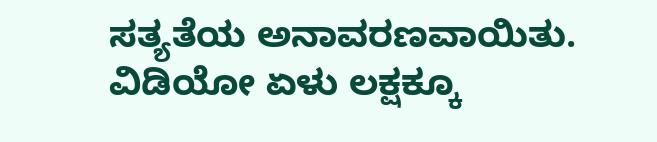ಸತ್ಯತೆಯ ಅನಾವರಣವಾಯಿತು. ವಿಡಿಯೋ ಏಳು ಲಕ್ಷಕ್ಕೂ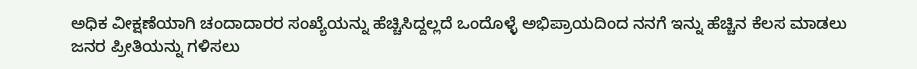ಅಧಿಕ ವೀಕ್ಷಣೆಯಾಗಿ ಚಂದಾದಾರರ ಸಂಖ್ಯೆಯನ್ನು ಹೆಚ್ಚಿಸಿದ್ದಲ್ಲದೆ ಒಂದೊಳ್ಳೆ ಅಭಿಪ್ರಾಯದಿಂದ ನನಗೆ ಇನ್ನು ಹೆಚ್ಚಿನ ಕೆಲಸ ಮಾಡಲು ಜನರ ಪ್ರೀತಿಯನ್ನು ಗಳಿಸಲು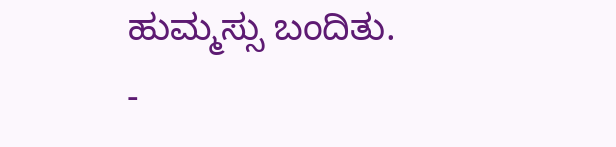ಹುಮ್ಮಸ್ಸು ಬಂದಿತು.
-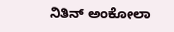ನಿತಿನ್ ಅಂಕೋಲಾ